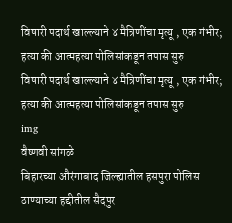विषारी पदार्थ खाल्ल्याने ४ मैत्रिणींचा मृत्यू , एक गंभीर; हत्या की आत्महत्या पोलिसांकडून तपास सुरु
विषारी पदार्थ खाल्ल्याने ४ मैत्रिणींचा मृत्यू , एक गंभीर; हत्या की आत्महत्या पोलिसांकडून तपास सुरु
img
वैष्णवी सांगळे
बिहारच्या औरंगाबाद जिल्ह्यातील हसपुरा पोलिस ठाण्याच्या हद्दीतील सैदपुर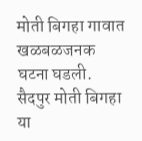मोती बिगहा गावात खळबळजनक घटना घडली. सैदपुर मोती बिगहा या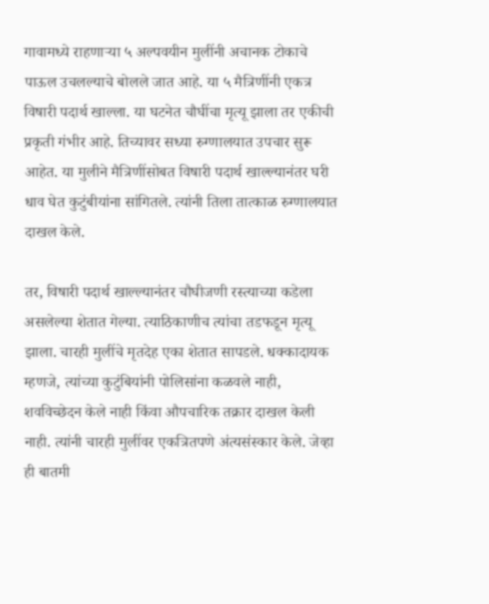गावामध्ये राहणाऱ्या ५ अल्पवयीन मुलींनी अचानक टोकाचे पाऊल उचलल्याचे बोलले जात आहे. या ५ मैत्रिणींनी एकत्र विषारी पदार्थ खाल्ला. या घटनेत चौघींचा मृत्यू झाला तर एकीची प्रकृती गंभीर आहे. तिच्यावर सध्या रुग्णालयात उपचार सुरू आहेत. या मुलीने मैत्रिणींसोबत विषारी पदार्थ खाल्ल्यानंतर घरी धाव घेत कुटुंबीयांना सांगितले. त्यांनी तिला तात्काळ रुग्णालयात दाखल केले.

तर, विषारी पदार्थ खाल्ल्यानंतर चौघीजणी रस्त्याच्या कडेला असलेल्या शेतात गेल्या. त्याठिकाणीच त्यांचा तडफडून मृत्यू झाला. चारही मुलींचे मृतदेह एका शेतात सापडले. धक्कादायक म्हणजे, त्यांच्या कुटुंबियांनी पोलिसांना कळवले नाही, शवविच्छेदन केले नाही किंवा औपचारिक तक्रार दाखल केली नाही. त्यांनी चारही मुलींवर एकत्रितपणे अंत्यसंस्कार केले. जेव्हा ही बातमी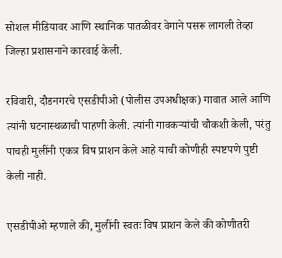सोशल मीडियावर आणि स्थानिक पातळीवर वेगाने पसरू लागली तेव्हा जिल्हा प्रशासनाने कारवाई केली.

रविवारी, दौडनगरचे एसडीपीओ (पोलीस उपअधीक्षक) गावात आले आणि त्यांनी घटनास्थळाची पाहणी केली. त्यांनी गावकऱ्यांची चौकशी केली, परंतु पाचही मुलींनी एकत्र विष प्राशन केले आहे याची कोणीही स्पष्टपणे पुष्टी केली नाही.

एसडीपीओ म्हणाले की, मुलींनी स्वतः विष प्राशन केले की कोणीतरी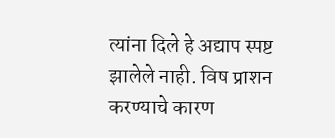त्यांना दिले हे अद्याप स्पष्ट झालेले नाही. विष प्राशन करण्याचे कारण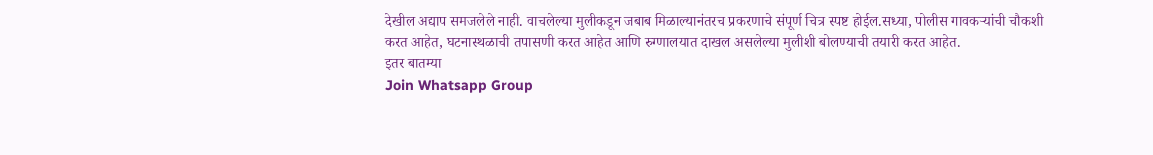देखील अद्याप समजलेले नाही. वाचलेल्या मुलीकडून जबाब मिळाल्यानंतरच प्रकरणाचे संपूर्ण चित्र स्पष्ट होईल.सध्या, पोलीस गावकऱ्यांची चौकशी करत आहेत, घटनास्थळाची तपासणी करत आहेत आणि रुग्णालयात दाखल असलेल्या मुलीशी बोलण्याची तयारी करत आहेत.
इतर बातम्या
Join Whatsapp Group